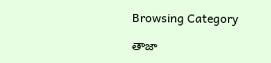Browsing Category

తాజా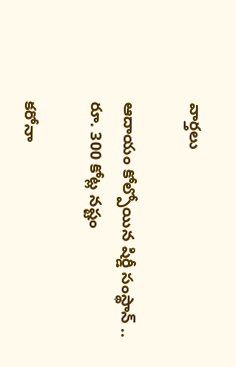వార్తలు

ఆదాయం కోల్పోయిన షిర్డీ సంస్థాన్ .. రూ. 300 కోట్ల నష్టం

కరోనా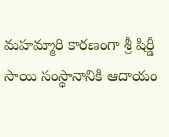మహమ్మారి కార‌ణంగా శ్రీ షిర్డీ సాయి సంస్థానానికి ఆదాయం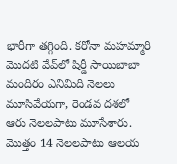భారీగా తగ్గింది. కరోనా మహమ్మారి మొదటి వేవ్‌లో షిర్డీ సాయిబాబా మందిరం ఎనిమిది నెలలు మూసివేయ‌గా, రెండవ దశలో ఆరు నెలలపాటు మూసేశారు. మొత్తం 14 నెలలపాటు ఆలయ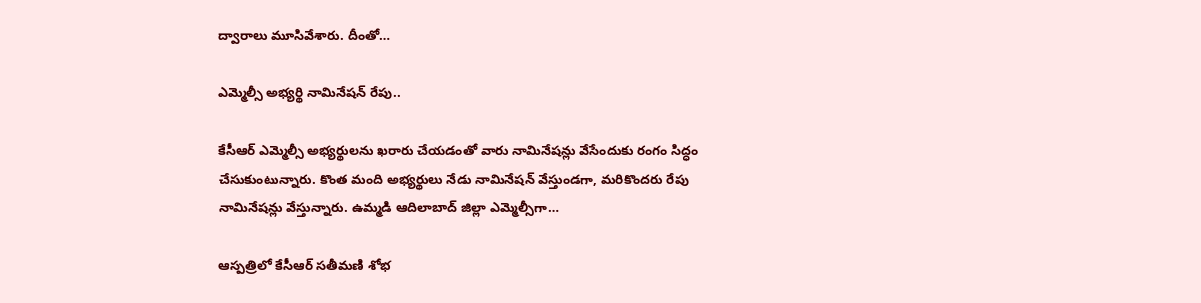ద్వారాలు మూసివేశారు. దీంతో…

ఎమ్మెల్సీ అభ్య‌ర్థి నామినేష‌న్ రేపు..

కేసీఆర్ ఎమ్మెల్సీ అభ్య‌ర్థుల‌ను ఖ‌రారు చేయ‌డంతో వారు నామినేష‌న్లు వేసేందుకు రంగం సిద్ధం చేసుకుంటున్నారు. కొంత మంది అభ్య‌ర్థులు నేడు నామినేష‌న్ వేస్తుండ‌గా, మ‌రికొంద‌రు రేపు నామినేష‌న్లు వేస్తున్నారు. ఉమ్మ‌డి ఆదిలాబాద్ జిల్లా ఎమ్మెల్సీగా…

ఆస్పత్రిలో కేసీఆర్ సతీమణి శోభ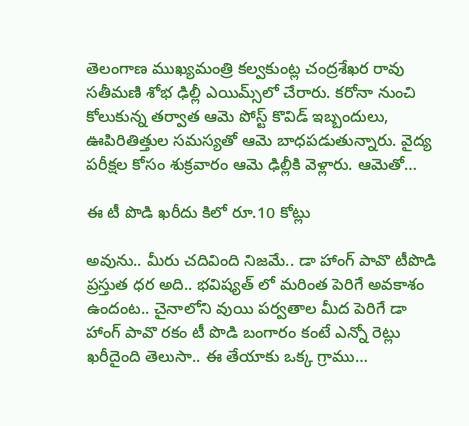తెలంగాణ ముఖ్యమంత్రి కల్వకుంట్ల చంద్రశేఖర రావు సతీమణి శోభ ఢిల్లీ ఎయిమ్స్‌లో చేరారు. కరోనా నుంచి కోలుకున్న తర్వాత ఆమె పోస్ట్ కొవిడ్ ఇబ్బందులు, ఊపిరితిత్తుల సమస్యతో ఆమె బాధపడుతున్నారు. వైద్య పరీక్షల కోసం శుక్రవారం ఆమె ఢిల్లీకి వెళ్లారు. ఆమెతో…

ఈ టీ పొడి ఖరీదు కిలో రూ.10 కోట్లు

అవును.. మీరు చదివింది నిజమే.. డా హాంగ్‌ పావొ టీపొడి ప్రస్తుత ధర అది.. భవిష్యత్ లో మరింత పెరిగే అవకాశం ఉందంట.. చైనాలోని వుయి పర్వతాల మీద పెరిగే డా హాంగ్‌ పావొ రకం టీ పొడి బంగారం కంటే ఎన్నో రెట్లు ఖరీదైంది తెలుసా.. ఈ తేయాకు ఒక్క గ్రాము…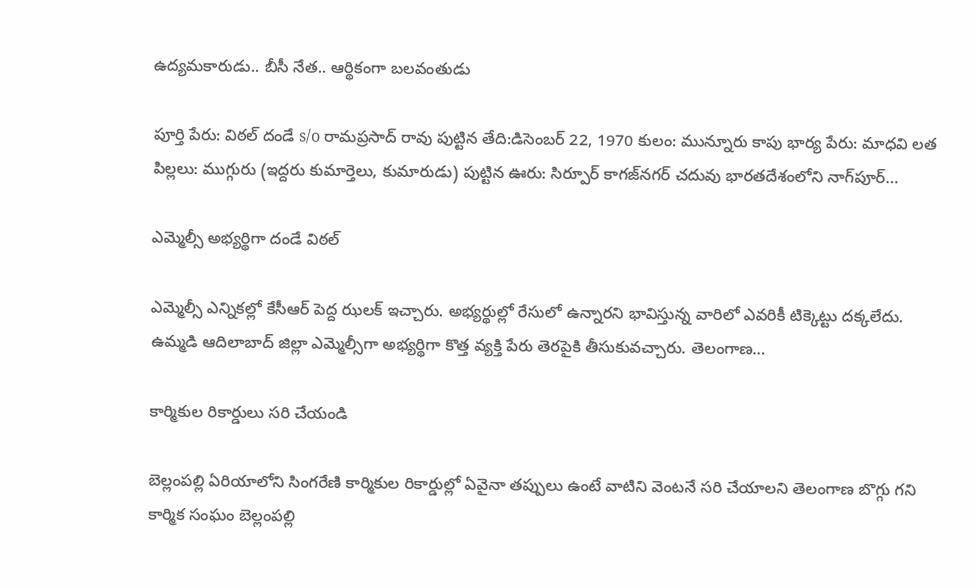ఉద్య‌మ‌కారుడు.. బీసీ నేత‌.. ఆర్థికంగా బ‌ల‌వంతుడు

పూర్తి పేరు: విఠల్ దండే s/o రామప్రసాద్ రావు పుట్టిన తేది:డిసెంబర్ 22, 1970 కులం: మున్నూరు కాపు భార్య పేరు: మాధవి లత పిల్లలు: ముగ్గురు (ఇద్దరు కుమార్తెలు, కుమారుడు) పుట్టిన ఊరు: సిర్పూర్ కాగజ్‌నగర్ చదువు భారతదేశంలోని నాగ్‌పూర్…

ఎమ్మెల్సీ అభ్య‌ర్థిగా దండే విఠ‌ల్‌

ఎమ్మెల్సీ ఎన్నిక‌ల్లో కేసీఆర్ పెద్ద ఝ‌ల‌క్ ఇచ్చారు. అభ్య‌ర్థుల్లో రేసులో ఉన్నార‌ని భావిస్తున్న వారిలో ఎవ‌రికీ టిక్కెట్టు ద‌క్క‌లేదు. ఉమ్మ‌డి ఆదిలాబాద్ జిల్లా ఎమ్మెల్సీగా అభ్య‌ర్థిగా కొత్త వ్య‌క్తి పేరు తెర‌పైకి తీసుకువ‌చ్చారు. తెలంగాణ…

కార్మికుల రికార్డులు స‌రి చేయండి

బెల్లంపల్లి ఏరియాలోని సింగ‌రేణి కార్మికుల రికార్డుల్లో ఏవైనా త‌ప్పులు ఉంటే వాటిని వెంట‌నే స‌రి చేయాల‌ని తెలంగాణ బొగ్గు గ‌ని కార్మిక సంఘం బెల్లంప‌ల్లి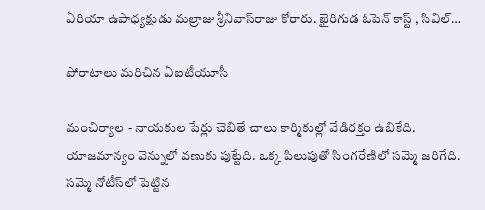ఏరియా ఉపాధ్య‌క్షుడు మ‌ల్రాజు శ్రీ‌నివాస్‌రాజు కోరారు. ఖైరిగుడ ఓపెన్ కాస్ట్ , సివిల్…

పోరాటాలు మ‌రిచిన ఏఐటీయూసీ

మంచిర్యాల - నాయ‌కుల పేర్లు చెబితే చాలు కార్మికుల్లో వేడిరక్తం ఉబికేది. యాజమాన్యం వెన్నులో వణుకు పుట్టేది. ఒక్క పిలుపుతో సింగరేణిలో సమ్మె జరిగేది. సమ్మె నోటీస్‌లో పెట్టిన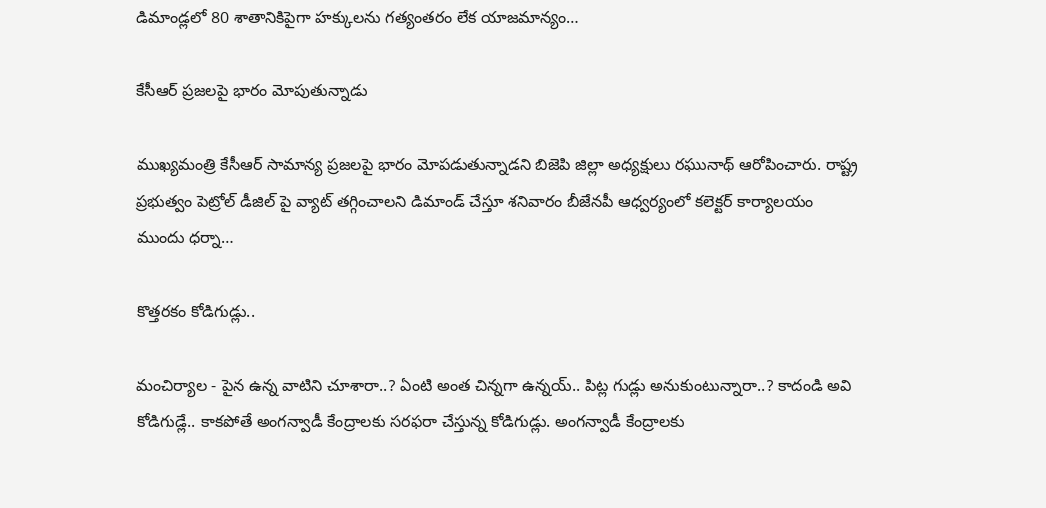డిమాండ్లలో 80 శాతానికిపైగా హక్కులను గత్యంతరం లేక యాజమాన్యం…

కేసీఆర్ ప్ర‌జ‌ల‌పై భారం మోపుతున్నాడు

ముఖ్య‌మంత్రి కేసీఆర్ సామాన్య ప్ర‌జ‌ల‌పై భారం మోప‌డుతున్నాడ‌ని బిజెపి జిల్లా అధ్యక్షులు రఘునాథ్ ఆరోపించారు. రాష్ట్ర ప్రభుత్వం పెట్రోల్ డీజిల్ పై వ్యాట్ తగ్గించాలని డిమాండ్ చేస్తూ శ‌నివారం బీజేనపీ ఆధ్వ‌ర్యంలో కలెక్టర్ కార్యాలయం ముందు ధర్నా…

కొత్త‌ర‌కం కోడిగుడ్లు..

మంచిర్యాల - పైన ఉన్న వాటిని చూశారా..? ఏంటి అంత చిన్న‌గా ఉన్న‌య్‌.. పిట్ల గుడ్లు అనుకుంటున్నారా..? కాదండి అవి కోడిగుడ్లే.. కాక‌పోతే అంగ‌న్వాడీ కేంద్రాల‌కు స‌ర‌ఫ‌రా చేస్తున్న కోడిగుడ్లు. అంగ‌న్వాడీ కేంద్రాల‌కు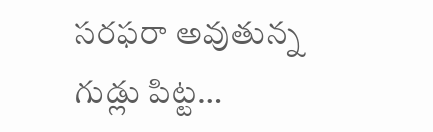స‌ర‌ఫ‌రా అవుతున్న గుడ్లు పిట్ట…